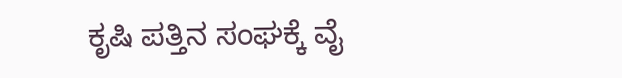ಕೃಷಿ ಪತ್ತಿನ ಸಂಘಕ್ಕೆ ವೈ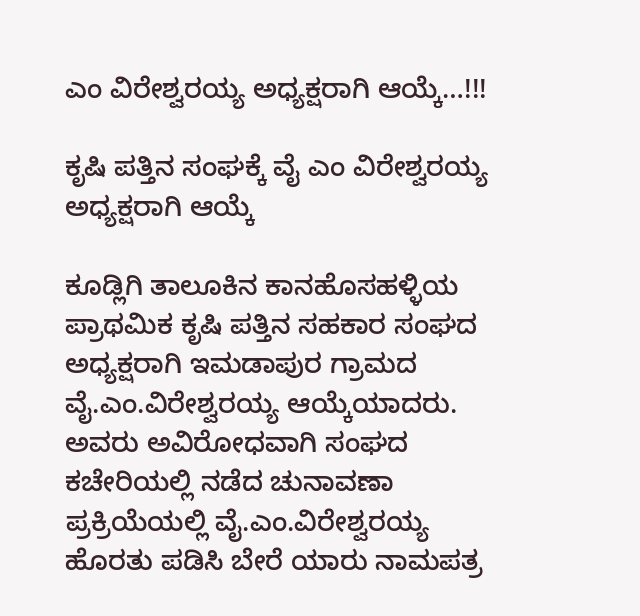ಎಂ ವಿರೇಶ್ವರಯ್ಯ ಅಧ್ಯಕ್ಷರಾಗಿ ಆಯ್ಕೆ…!!!

ಕೃಷಿ ಪತ್ತಿನ ಸಂಘಕ್ಕೆ ವೈ ಎಂ ವಿರೇಶ್ವರಯ್ಯ ಅಧ್ಯಕ್ಷರಾಗಿ ಆಯ್ಕೆ

ಕೂಡ್ಲಿಗಿ ತಾಲೂಕಿನ ಕಾನಹೊಸಹಳ್ಳಿಯ ಪ್ರಾಥಮಿಕ ಕೃಷಿ ಪತ್ತಿನ ಸಹಕಾರ‌ ಸಂಘದ ಅಧ್ಯಕ್ಷರಾಗಿ ಇಮಡಾಪುರ ಗ್ರಾಮದ‌ ವೈ.ಎಂ.ವಿರೇಶ್ವರಯ್ಯ ಆಯ್ಕೆಯಾದರು. ಅವರು ಅವಿರೋಧವಾಗಿ ಸಂಘದ ಕಚೇರಿಯಲ್ಲಿ ನಡೆದ ಚುನಾವಣಾ ಪ್ರಕ್ರಿಯೆಯಲ್ಲಿ ವೈ.ಎಂ.ವಿರೇಶ್ವರಯ್ಯ ಹೊರತು ಪಡಿಸಿ ಬೇರೆ ಯಾರು ನಾಮಪತ್ರ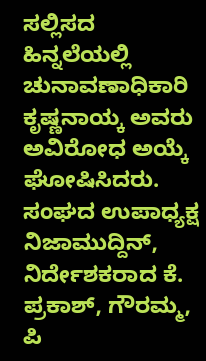ಸಲ್ಲಿಸದ ಹಿನ್ನಲೆಯಲ್ಲಿ ಚುನಾವಣಾಧಿಕಾರಿ ಕೃಷ್ಣನಾಯ್ಕ ಅವರು ಅವಿರೋಧ‌ ಅಯ್ಕೆ ಘೋಷಿಸಿದರು. ಸಂಘದ ಉಪಾಧ್ಯಕ್ಷ ನಿಜಾಮುದ್ದಿನ್, ನಿರ್ದೇಶಕರಾದ ಕೆ. ಪ್ರಕಾಶ್, ಗೌರಮ್ಮ, ಪಿ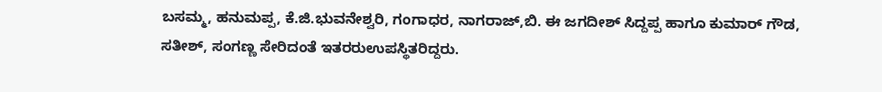ಬಸಮ್ಮ, ಹನುಮಪ್ಪ, ಕೆ.ಜಿ.ಭುವನೇಶ್ವರಿ, ಗಂಗಾಧರ, ನಾಗರಾಜ್,ಬಿ. ಈ ಜಗದೀಶ್ ಸಿದ್ದಪ್ಪ ಹಾಗೂ ಕುಮಾರ್ ಗೌಡ, ಸತೀಶ್, ಸಂಗಣ್ಣ ಸೇರಿದಂತೆ ಇತರರುಉಪಸ್ಥಿತರಿದ್ದರು.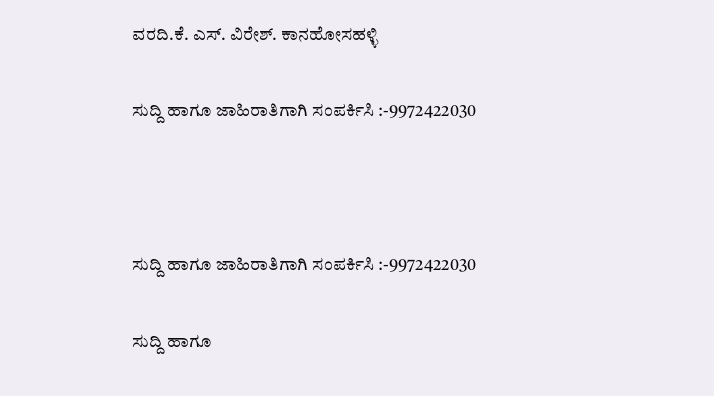ವರದಿ.ಕೆ. ಎಸ್. ವಿರೇಶ್. ಕಾನಹೋಸಹಳ್ಳಿ

ಸುದ್ದಿ ಹಾಗೂ ಜಾಹಿರಾತಿಗಾಗಿ ಸಂಪರ್ಕಿಸಿ :-9972422030



ಸುದ್ದಿ ಹಾಗೂ ಜಾಹಿರಾತಿಗಾಗಿ ಸಂಪರ್ಕಿಸಿ :-9972422030

ಸುದ್ದಿ ಹಾಗೂ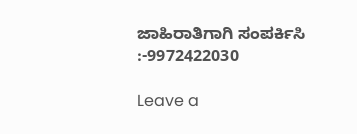ಜಾಹಿರಾತಿಗಾಗಿ ಸಂಪರ್ಕಿಸಿ :-9972422030

Leave a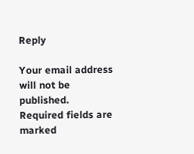Reply

Your email address will not be published. Required fields are marked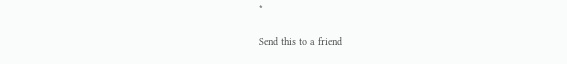*

Send this to a friend